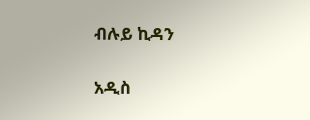ብሉይ ኪዳን

አዲስ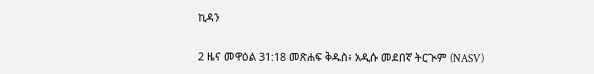ኪዳን

2 ዜና መዋዕል 31:18 መጽሐፍ ቅዱስ፥ አዲሱ መደበኛ ትርጒም (NASV)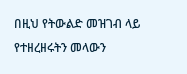በዚህ የትውልድ መዝገብ ላይ የተዘረዘሩትን መላውን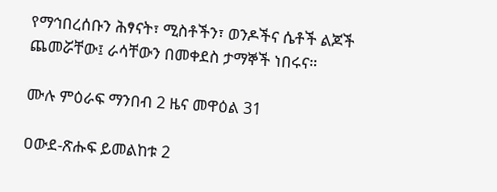የማኅበረሰቡን ሕፃናት፣ ሚስቶችን፣ ወንዶችና ሴቶች ልጆች ጨመሯቸው፤ ራሳቸውን በመቀደስ ታማኞች ነበሩና።

ሙሉ ምዕራፍ ማንበብ 2 ዜና መዋዕል 31

ዐውደ-ጽሑፍ ይመልከቱ 2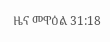ዜና መዋዕል 31:18